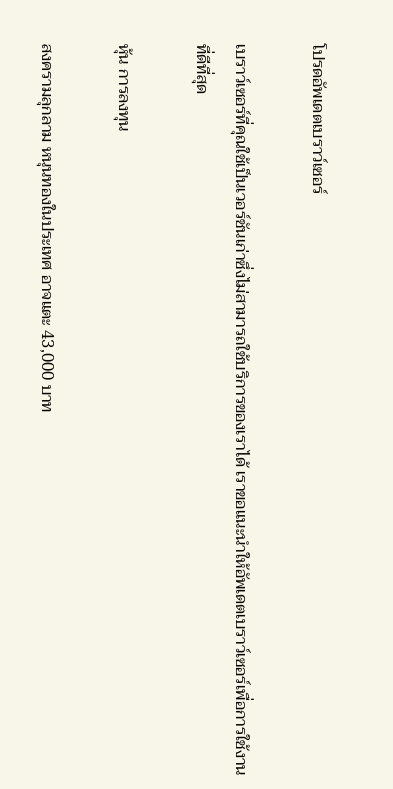โปรดอัพเดตเบราว์เซอร์

เบราว์เซอร์ที่คุณใช้เป็นเวอร์ชันเก่าซึ่งไม่สามารถใช้บริการของเราได้ เราขอแนะนำให้อัพเดตเบราว์เซอร์เพื่อการใช้งานที่ดีที่สุด

หุ้น การลงทุน

สงครามลุกลาม หนุนทองในประเทศ อาจแตะ 43,000 บาท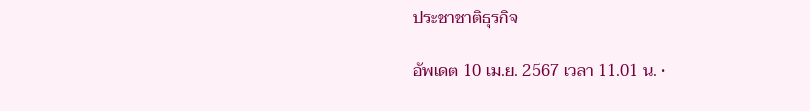ประชาชาติธุรกิจ

อัพเดต 10 เม.ย. 2567 เวลา 11.01 น. •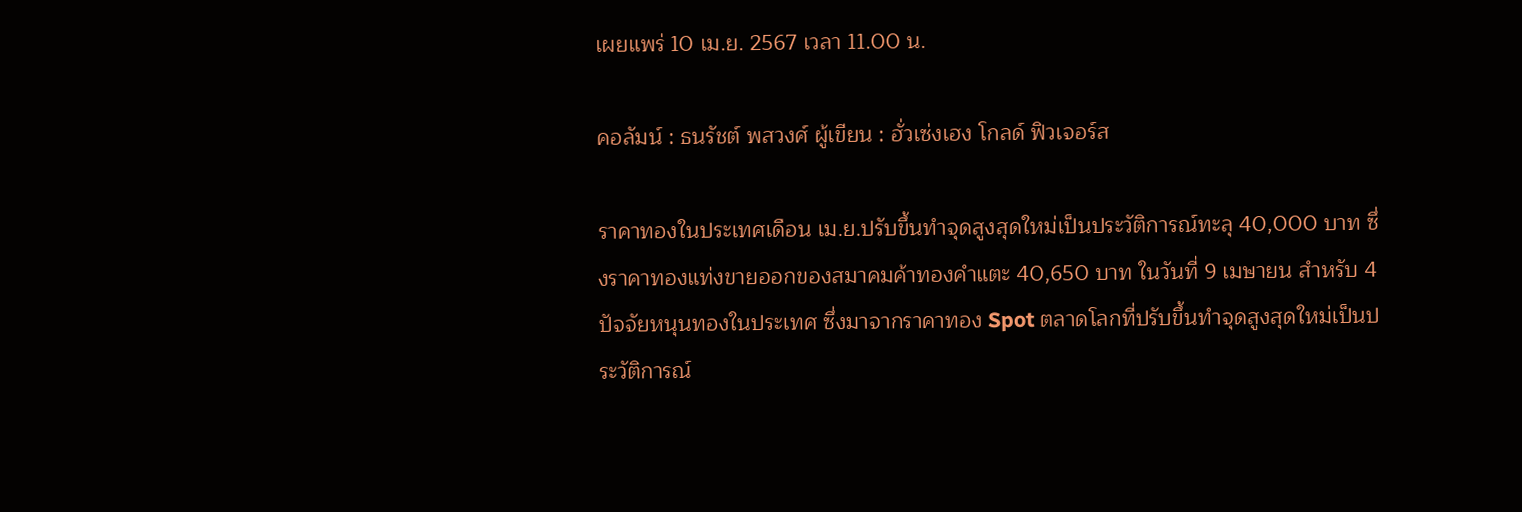เผยแพร่ 10 เม.ย. 2567 เวลา 11.00 น.

คอลัมน์ : ธนรัชต์ พสวงศ์ ผู้เขียน : ฮั่วเซ่งเฮง โกลด์ ฟิวเจอร์ส

ราคาทองในประเทศเดือน เม.ย.ปรับขึ้นทำจุดสูงสุดใหม่เป็นประวัติการณ์ทะลุ 40,000 บาท ซึ่งราคาทองแท่งขายออกของสมาคมค้าทองคำแตะ 40,650 บาท ในวันที่ 9 เมษายน สำหรับ 4 ปัจจัยหนุนทองในประเทศ ซึ่งมาจากราคาทอง Spot ตลาดโลกที่ปรับขึ้นทำจุดสูงสุดใหม่เป็นประวัติการณ์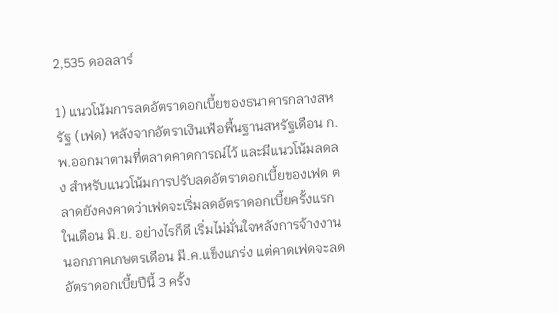2,535 ดอลลาร์

1) แนวโน้มการลดอัตราดอกเบี้ยของธนาคารกลางสหรัฐ (เฟด) หลังจากอัตราเงินเฟ้อพื้นฐานสหรัฐเดือน ก.พ.ออกมาตามที่ตลาดคาดการณ์ไว้ และมีแนวโน้มลดลง สำหรับแนวโน้มการปรับลดอัตราดอกเบี้ยของเฟด ตลาดยังคงคาดว่าเฟดจะเริ่มลดอัตราดอกเบี้ยครั้งแรกในเดือน มิ.ย. อย่างไรก็ดี เริ่มไม่มั่นใจหลังการจ้างงานนอกภาคเกษตรเดือน มี.ค.แข็งแกร่ง แต่คาดเฟดจะลดอัตราดอกเบี้ยปีนี้ 3 ครั้ง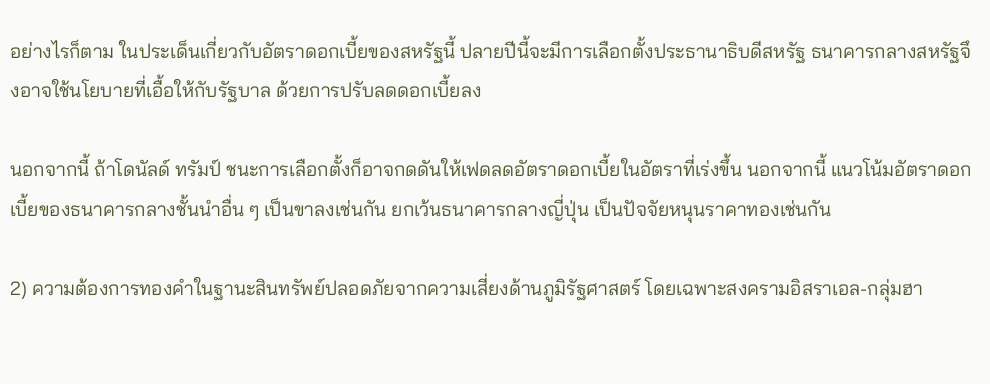อย่างไรก็ตาม ในประเด็นเกี่ยวกับอัตราดอกเบี้ยของสหรัฐนี้ ปลายปีนี้จะมีการเลือกตั้งประธานาธิบดีสหรัฐ ธนาคารกลางสหรัฐจึงอาจใช้นโยบายที่เอื้อให้กับรัฐบาล ด้วยการปรับลดดอกเบี้ยลง

นอกจากนี้ ถ้าโดนัลด์ ทรัมป์ ชนะการเลือกตั้งก็อาจกดดันให้เฟดลดอัตราดอกเบี้ยในอัตราที่เร่งขึ้น นอกจากนี้ แนวโน้มอัตราดอกเบี้ยของธนาคารกลางชั้นนำอื่น ๆ เป็นขาลงเช่นกัน ยกเว้นธนาคารกลางญี่ปุ่น เป็นปัจจัยหนุนราคาทองเช่นกัน

2) ความต้องการทองคำในฐานะสินทรัพย์ปลอดภัยจากความเสี่ยงด้านภูมิรัฐศาสตร์ โดยเฉพาะสงครามอิสราเอล-กลุ่มฮา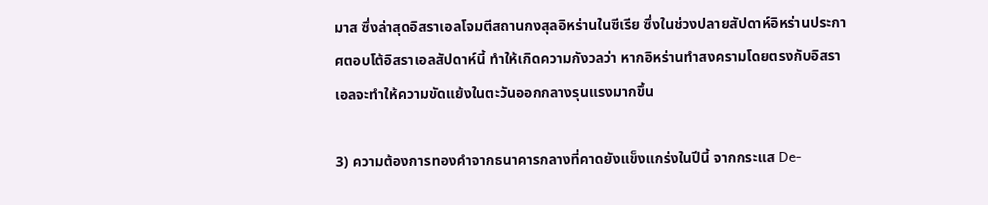มาส ซึ่งล่าสุดอิสราเอลโจมตีสถานกงสุลอิหร่านในซีเรีย ซึ่งในช่วงปลายสัปดาห์อิหร่านประกาศตอบโต้อิสราเอลสัปดาห์นี้ ทำให้เกิดความกังวลว่า หากอิหร่านทำสงครามโดยตรงกับอิสราเอลจะทำให้ความขัดแย้งในตะวันออกกลางรุนแรงมากขึ้น

3) ความต้องการทองคำจากธนาคารกลางที่คาดยังแข็งแกร่งในปีนี้ จากกระแส De-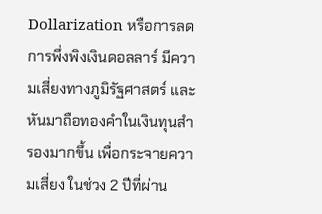Dollarization หรือการลดการพึ่งพิงเงินดอลลาร์ มีความเสี่ยงทางภูมิรัฐศาสตร์ และหันมาถือทองคำในเงินทุนสำรองมากขึ้น เพื่อกระจายความเสี่ยง ในช่วง 2 ปีที่ผ่าน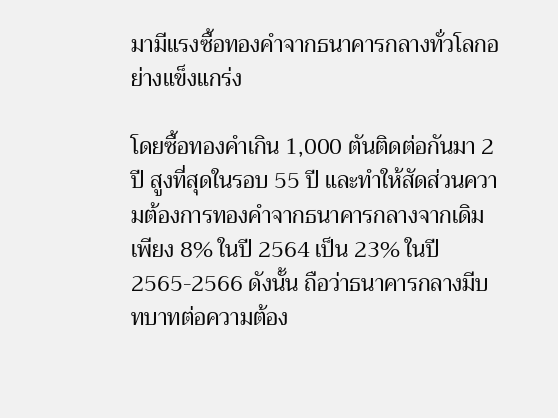มามีแรงซื้อทองคำจากธนาคารกลางทั่วโลกอย่างแข็งแกร่ง

โดยซื้อทองคำเกิน 1,000 ตันติดต่อกันมา 2 ปี สูงที่สุดในรอบ 55 ปี และทำให้สัดส่วนความต้องการทองคำจากธนาคารกลางจากเดิมเพียง 8% ในปี 2564 เป็น 23% ในปี 2565-2566 ดังนั้น ถือว่าธนาคารกลางมีบทบาทต่อความต้อง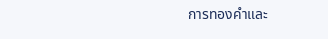การทองคำและ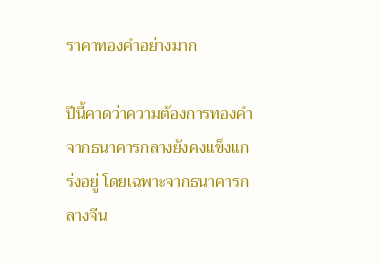ราคาทองคำอย่างมาก

ปีนี้คาดว่าความต้องการทองคำจากธนาคารกลางยังคงแข็งแกร่งอยู่ โดยเฉพาะจากธนาคารกลางจีน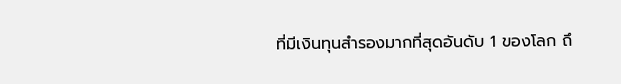ที่มีเงินทุนสำรองมากที่สุดอันดับ 1 ของโลก ถึ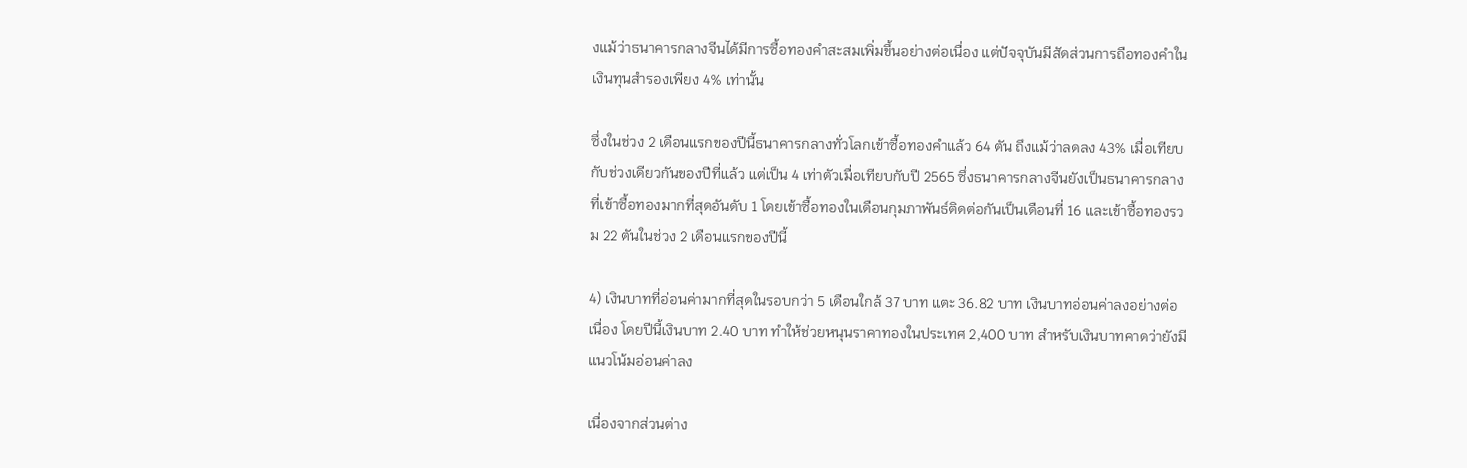งแม้ว่าธนาคารกลางจีนได้มีการซื้อทองคำสะสมเพิ่มขึ้นอย่างต่อเนื่อง แต่ปัจจุบันมีสัดส่วนการถือทองคำในเงินทุนสำรองเพียง 4% เท่านั้น

ซึ่งในช่วง 2 เดือนแรกของปีนี้ธนาคารกลางทั่วโลกเข้าซื้อทองคำแล้ว 64 ตัน ถึงแม้ว่าลดลง 43% เมื่อเทียบกับช่วงเดียวกันของปีที่แล้ว แต่เป็น 4 เท่าตัวเมื่อเทียบกับปี 2565 ซึ่งธนาคารกลางจีนยังเป็นธนาคารกลางที่เข้าซื้อทองมากที่สุดอันดับ 1 โดยเข้าซื้อทองในเดือนกุมภาพันธ์ติดต่อกันเป็นเดือนที่ 16 และเข้าซื้อทองรวม 22 ตันในช่วง 2 เดือนแรกของปีนี้

4) เงินบาทที่อ่อนค่ามากที่สุดในรอบกว่า 5 เดือนใกล้ 37 บาท แตะ 36.82 บาท เงินบาทอ่อนค่าลงอย่างต่อเนื่อง โดยปีนี้เงินบาท 2.40 บาท ทำให้ช่วยหนุนราคาทองในประเทศ 2,400 บาท สำหรับเงินบาทคาดว่ายังมีแนวโน้มอ่อนค่าลง

เนื่องจากส่วนต่าง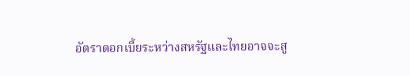อัตราดอกเบี้ยระหว่างสหรัฐและไทยอาจจะสู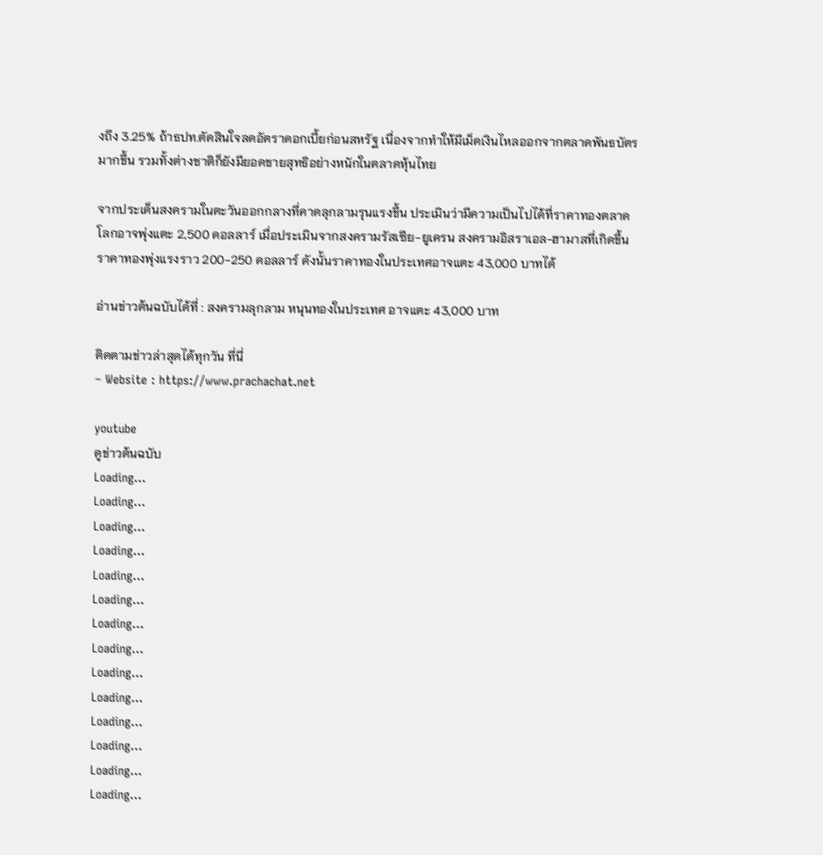งถึง 3.25% ถ้าธปท.ตัดสินใจลดอัตราดอกเบี้ยก่อนสหรัฐ เนื่องจากทำให้มีเม็ดเงินไหลออกจากตลาดพันธบัตรมากขึ้น รวมทั้งต่างชาติก็ยังมียอดขายสุทธิอย่างหนักในตลาดหุ้นไทย

จากประเด็นสงครามในตะวันออกกลางที่คาดลุกลามรุนแรงขึ้น ประเมินว่ามีความเป็นไปได้ที่ราคาทองตลาดโลกอาจพุ่งแตะ 2,500 ดอลลาร์ เมื่อประเมินจากสงครามรัสเซีย-ยูเครน สงครามอิสราเอล-ฮามาสที่เกิดขึ้น ราคาทองพุ่งแรงราว 200-250 ดอลลาร์ ดังนั้นราคาทองในประเทศอาจแตะ 43,000 บาทได้

อ่านข่าวต้นฉบับได้ที่ : สงครามลุกลาม หนุนทองในประเทศ อาจแตะ 43,000 บาท

ติดตามข่าวล่าสุดได้ทุกวัน ที่นี่
– Website : https://www.prachachat.net

youtube
ดูข่าวต้นฉบับ
Loading...
Loading...
Loading...
Loading...
Loading...
Loading...
Loading...
Loading...
Loading...
Loading...
Loading...
Loading...
Loading...
Loading...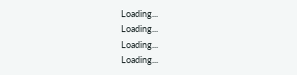Loading...
Loading...
Loading...
Loading...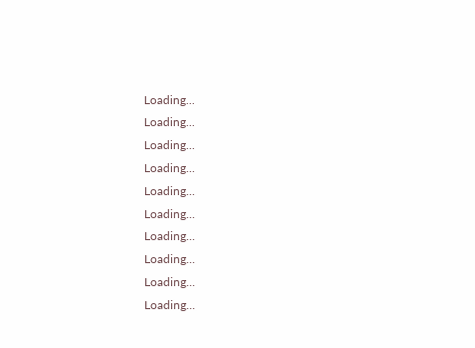Loading...
Loading...
Loading...
Loading...
Loading...
Loading...
Loading...
Loading...
Loading...
Loading...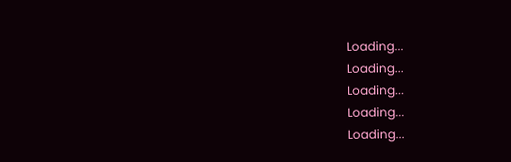Loading...
Loading...
Loading...
Loading...
Loading...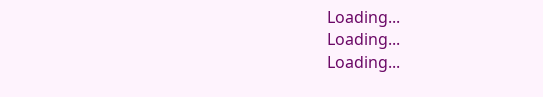Loading...
Loading...
Loading...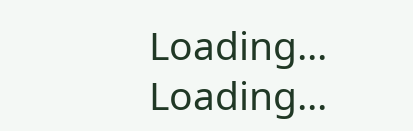Loading...
Loading...